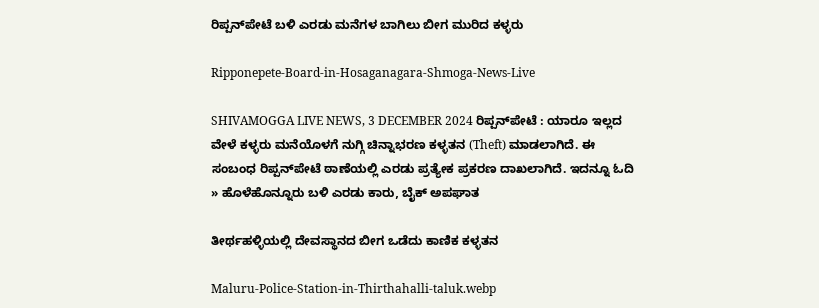ರಿಪ್ಪನ್‌ಪೇಟೆ ಬಳಿ ಎರಡು ಮನೆಗಳ ಬಾಗಿಲು ಬೀಗ ಮುರಿದ ಕಳ್ಳರು

Ripponepete-Board-in-Hosaganagara-Shmoga-News-Live

SHIVAMOGGA LIVE NEWS, 3 DECEMBER 2024 ರಿಪ್ಪನ್‌ಪೇಟೆ : ಯಾರೂ ಇಲ್ಲದ ವೇಳೆ ಕಳ್ಳರು ಮನೆಯೊಳಗೆ ನುಗ್ಗಿ ಚಿನ್ನಾಭರಣ ಕಳ್ಳತನ (Theft) ಮಾಡಲಾಗಿದೆ. ಈ ಸಂಬಂಧ ರಿಪ್ಪನ್‌ಪೇಟೆ ಠಾಣೆಯಲ್ಲಿ ಎರಡು ಪ್ರತ್ಯೇಕ ಪ್ರಕರಣ ದಾಖಲಾಗಿದೆ. ಇದನ್ನೂ ಓದಿ » ಹೊಳೆಹೊನ್ನೂರು ಬಳಿ ಎರಡು ಕಾರು, ಬೈಕ್‌ ಅಪಘಾತ

ತೀರ್ಥಹಳ್ಳಿಯಲ್ಲಿ ದೇವಸ್ಥಾನದ ಬೀಗ ಒಡೆದು ಕಾಣಿಕ ಕಳ್ಳತನ

Maluru-Police-Station-in-Thirthahalli-taluk.webp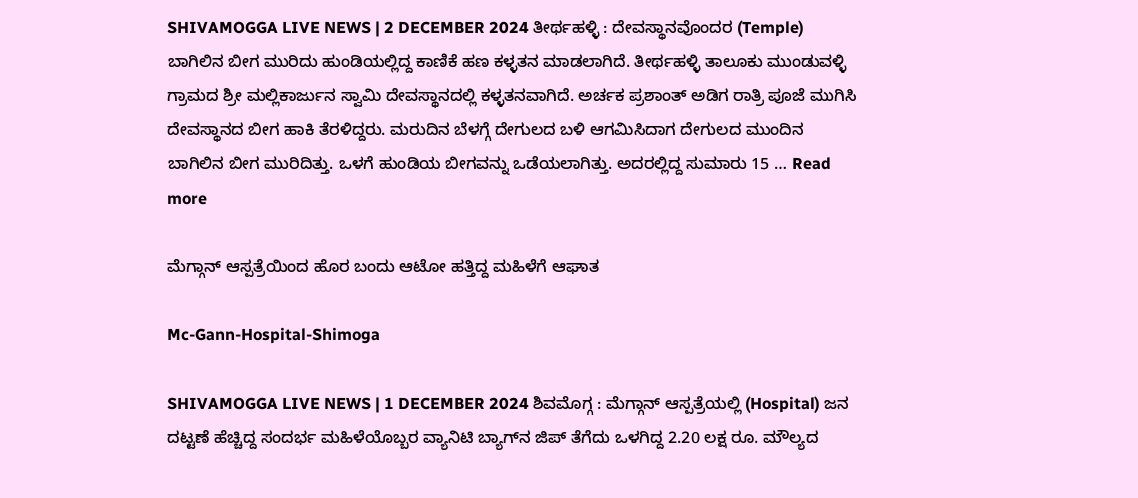SHIVAMOGGA LIVE NEWS | 2 DECEMBER 2024 ತೀರ್ಥಹಳ್ಳಿ : ದೇವಸ್ಥಾನವೊಂದರ (Temple) ಬಾಗಿಲಿನ ಬೀಗ ಮುರಿದು ಹುಂಡಿಯಲ್ಲಿದ್ದ ಕಾಣಿಕೆ ಹಣ ಕಳ್ಳತನ ಮಾಡಲಾಗಿದೆ. ತೀರ್ಥಹಳ್ಳಿ ತಾಲೂಕು ಮುಂಡುವಳ್ಳಿ ಗ್ರಾಮದ ಶ್ರೀ ಮಲ್ಲಿಕಾರ್ಜುನ ಸ್ವಾಮಿ ದೇವಸ್ಥಾನದಲ್ಲಿ ಕಳ್ಳತನವಾಗಿದೆ. ಅರ್ಚಕ ಪ್ರಶಾಂತ್‌ ಅಡಿಗ ರಾತ್ರಿ ಪೂಜೆ ಮುಗಿಸಿ ದೇವಸ್ಥಾನದ ಬೀಗ ಹಾಕಿ ತೆರಳಿದ್ದರು. ಮರುದಿನ ಬೆಳಗ್ಗೆ ದೇಗುಲದ ಬಳಿ ಆಗಮಿಸಿದಾಗ ದೇಗುಲದ ಮುಂದಿನ ಬಾಗಿಲಿನ ಬೀಗ ಮುರಿದಿತ್ತು. ಒಳಗೆ ಹುಂಡಿಯ ಬೀಗವನ್ನು ಒಡೆಯಲಾಗಿತ್ತು. ಅದರಲ್ಲಿದ್ದ ಸುಮಾರು 15 … Read more

ಮೆಗ್ಗಾನ್‌ ಆಸ್ಪತ್ರೆಯಿಂದ ಹೊರ ಬಂದು ಆಟೋ ಹತ್ತಿದ್ದ ಮಹಿಳೆಗೆ ಆಘಾತ

Mc-Gann-Hospital-Shimoga

SHIVAMOGGA LIVE NEWS | 1 DECEMBER 2024 ಶಿವಮೊಗ್ಗ : ಮೆಗ್ಗಾನ್‌ ಆಸ್ಪತ್ರೆಯಲ್ಲಿ (Hospital) ಜನ ದಟ್ಟಣೆ ಹೆಚ್ಚಿದ್ದ ಸಂದರ್ಭ ಮಹಿಳೆಯೊಬ್ಬರ ವ್ಯಾನಿಟಿ ಬ್ಯಾಗ್‌ನ ಜಿಪ್‌ ತೆಗೆದು ಒಳಗಿದ್ದ 2.20 ಲಕ್ಷ ರೂ. ಮೌಲ್ಯದ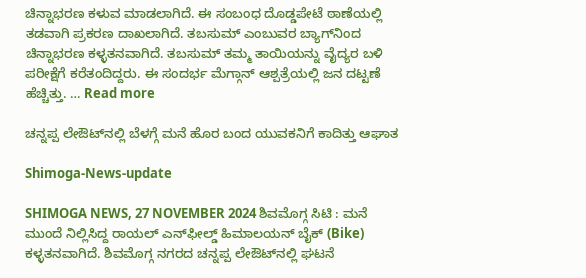ಚಿನ್ನಾಭರಣ ಕಳುವ ಮಾಡಲಾಗಿದೆ. ಈ ಸಂಬಂಧ ದೊಡ್ಡಪೇಟೆ ಠಾಣೆಯಲ್ಲಿ ತಡವಾಗಿ ಪ್ರಕರಣ ದಾಖಲಾಗಿದೆ. ತಬಸುಮ್‌ ಎಂಬುವರ ಬ್ಯಾಗ್‌ನಿಂದ ಚಿನ್ನಾಭರಣ ಕಳ್ಳತನವಾಗಿದೆ. ತಬಸುಮ್‌ ತಮ್ಮ ತಾಯಿಯನ್ನು ವೈದ್ಯರ ಬಳಿ ಪರೀಕ್ಷೆಗೆ ಕರೆತಂದಿದ್ದರು. ಈ ಸಂದರ್ಭ ಮೆಗ್ಗಾನ್‌ ಆಶ್ಪತ್ರೆಯಲ್ಲಿ ಜನ ದಟ್ಟಣೆ ಹೆಚ್ಚಿತ್ತು. … Read more

ಚನ್ನಪ್ಪ ಲೇಔಟ್‌ನಲ್ಲಿ ಬೆಳಗ್ಗೆ ಮನೆ ಹೊರ ಬಂದ ಯುವಕನಿಗೆ ಕಾದಿತ್ತು ಆಘಾತ

Shimoga-News-update

SHIMOGA NEWS, 27 NOVEMBER 2024 ಶಿವಮೊಗ್ಗ ಸಿಟಿ : ಮನೆ ಮುಂದೆ ನಿಲ್ಲಿಸಿದ್ದ ರಾಯಲ್‌ ಎನ್‌ಫೀಲ್ಡ್‌ ಹಿಮಾಲಯನ್‌ ಬೈಕ್‌ (Bike) ಕಳ್ಳತನವಾಗಿದೆ. ಶಿವಮೊಗ್ಗ ನಗರದ ಚನ್ನಪ್ಪ ಲೇಔಟ್‌ನಲ್ಲಿ ಘಟನೆ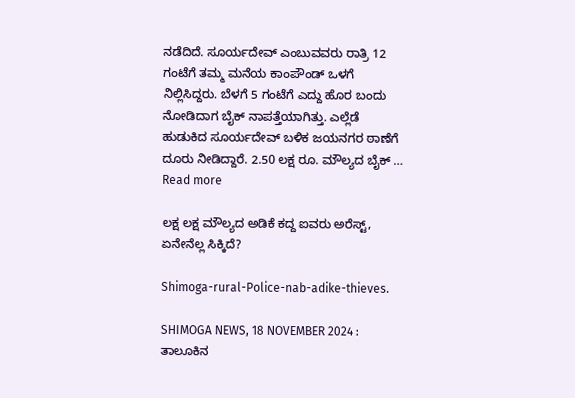ನಡೆದಿದೆ. ಸೂರ್ಯದೇವ್‌ ಎಂಬುವವರು ರಾತ್ರಿ 12 ಗಂಟೆಗೆ ತಮ್ಮ ಮನೆಯ ಕಾಂಪೌಂಡ್‌ ಒಳಗೆ ನಿಲ್ಲಿಸಿದ್ದರು. ಬೆಳಗೆ 5 ಗಂಟೆಗೆ ಎದ್ದು ಹೊರ ಬಂದು ನೋಡಿದಾಗ ಬೈಕ್‌ ನಾಪತ್ತೆಯಾಗಿತ್ತು. ಎಲ್ಲೆಡೆ ಹುಡುಕಿದ ಸೂರ್ಯದೇವ್‌ ಬಳಿಕ ಜಯನಗರ ಠಾಣೆಗೆ ದೂರು ನೀಡಿದ್ದಾರೆ. 2.50 ಲಕ್ಷ ರೂ. ಮೌಲ್ಯದ ಬೈಕ್‌ … Read more

ಲಕ್ಷ ಲಕ್ಷ ಮೌಲ್ಯದ ಅಡಿಕೆ ಕದ್ದ ಐವರು ಅರೆಸ್ಟ್‌, ಏನೇನೆಲ್ಲ ಸಿಕ್ಕಿದೆ?

Shimoga-rural-Police-nab-adike-thieves.

SHIMOGA NEWS, 18 NOVEMBER 2024 : ತಾಲೂಕಿನ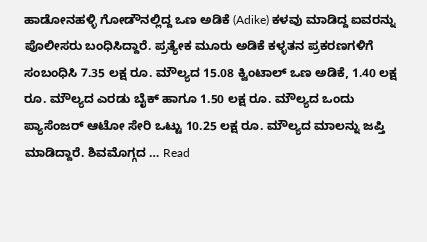ಹಾಡೋನಹಳ್ಳಿ ಗೋಡೌನಲ್ಲಿದ್ದ ಒಣ ಅಡಿಕೆ (Adike) ಕಳವು ಮಾಡಿದ್ದ ಐವರನ್ನು ಪೊಲೀಸರು ಬಂಧಿಸಿದ್ದಾರೆ. ಪ್ರತ್ಯೇಕ ಮೂರು ಅಡಿಕೆ ಕಳ್ಳತನ ಪ್ರಕರಣಗಳಿಗೆ ಸಂಬಂಧಿಸಿ 7.35 ಲಕ್ಷ ರೂ. ಮೌಲ್ಯದ 15.08 ಕ್ವಿಂಟಾಲ್ ಒಣ ಅಡಿಕೆ, 1.40 ಲಕ್ಷ ರೂ. ಮೌಲ್ಯದ ಎರಡು ಬೈಕ್ ಹಾಗೂ 1.50 ಲಕ್ಷ ರೂ. ಮೌಲ್ಯದ ಒಂದು ಪ್ಯಾಸೆಂಜರ್ ಆಟೋ ಸೇರಿ ಒಟ್ಟು 10.25 ಲಕ್ಷ ರೂ. ಮೌಲ್ಯದ ಮಾಲನ್ನು ಜಪ್ತಿ ಮಾಡಿದ್ದಾರೆ. ಶಿವಮೊಗ್ಗದ … Read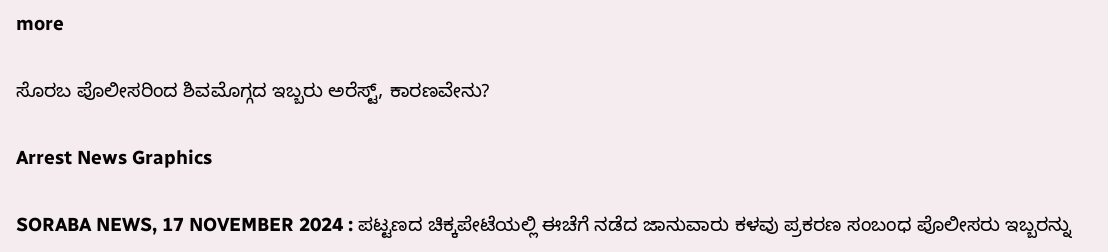more

ಸೊರಬ ಪೊಲೀಸರಿಂದ ಶಿವಮೊಗ್ಗದ ಇಬ್ಬರು ಅರೆಸ್ಟ್‌, ಕಾರಣವೇನು?

Arrest News Graphics

SORABA NEWS, 17 NOVEMBER 2024 : ಪಟ್ಟಣದ ಚಿಕ್ಕಪೇಟೆಯಲ್ಲಿ ಈಚೆಗೆ ನಡೆದ ಜಾನುವಾರು ಕಳವು ಪ್ರಕರಣ ಸಂಬಂಧ ಪೊಲೀಸರು ಇಬ್ಬರನ್ನು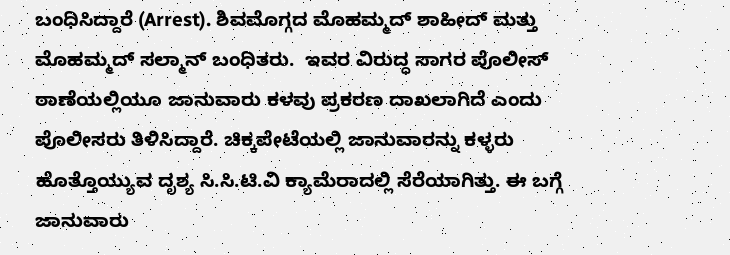ಬಂಧಿಸಿದ್ದಾರೆ (Arrest). ಶಿವಮೊಗ್ಗದ ಮೊಹಮ್ಮದ್ ಶಾಹೀದ್ ಮತ್ತು ಮೊಹಮ್ಮದ್ ಸಲ್ಮಾನ್ ಬಂಧಿತರು.  ಇವರ ವಿರುದ್ಧ ಸಾಗರ ಪೊಲೀಸ್ ಠಾಣೆಯಲ್ಲಿಯೂ ಜಾನುವಾರು ಕಳವು ಪ್ರಕರಣ ದಾಖಲಾಗಿದೆ ಎಂದು ಪೊಲೀಸರು ತಿಳಿಸಿದ್ದಾರೆ. ಚಿಕ್ಕಪೇಟೆಯಲ್ಲಿ ಜಾನುವಾರನ್ನು ಕಳ್ಳರು ಹೊತ್ತೊಯ್ಯುವ ದೃಶ್ಯ ಸಿ.ಸಿ.ಟಿ.ವಿ ಕ್ಯಾಮೆರಾದಲ್ಲಿ ಸೆರೆಯಾಗಿತ್ತು. ಈ ಬಗ್ಗೆ ಜಾನುವಾರು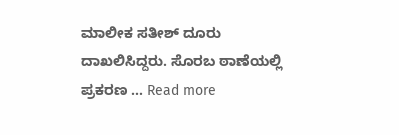ಮಾಲೀಕ ಸತೀಶ್ ದೂರು ದಾಖಲಿಸಿದ್ದರು. ಸೊರಬ ಠಾಣೆಯಲ್ಲಿ ಪ್ರಕರಣ … Read more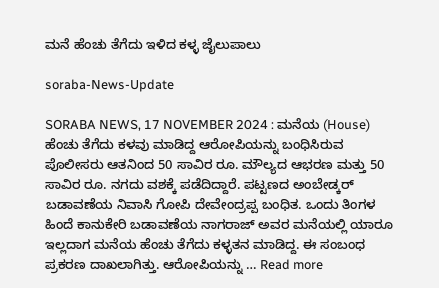ಮನೆ ಹೆಂಚು ತೆಗೆದು ಇಳಿದ ಕಳ್ಳ ಜೈಲುಪಾಲು

soraba-News-Update

SORABA NEWS, 17 NOVEMBER 2024 : ಮನೆಯ (House) ಹೆಂಚು ತೆಗೆದು ಕಳವು ಮಾಡಿದ್ದ ಆರೋಪಿಯನ್ನು ಬಂಧಿಸಿರುವ ಪೊಲೀಸರು ಆತನಿಂದ 50 ಸಾವಿರ ರೂ. ಮೌಲ್ಯದ ಆಭರಣ ಮತ್ತು 50 ಸಾವಿರ ರೂ. ನಗದು ವಶಕ್ಕೆ ಪಡೆದಿದ್ದಾರೆ. ಪಟ್ಟಣದ ಅಂಬೇಡ್ಕರ್ ಬಡಾವಣೆಯ ನಿವಾಸಿ ಗೋಪಿ ದೇವೇಂದ್ರಪ್ಪ ಬಂಧಿತ. ಒಂದು ತಿಂಗಳ ಹಿಂದೆ ಕಾನುಕೇರಿ ಬಡಾವಣೆಯ ನಾಗರಾಜ್ ಅವರ ಮನೆಯಲ್ಲಿ ಯಾರೂ ಇಲ್ಲದಾಗ ಮನೆಯ ಹೆಂಚು ತೆಗೆದು ಕಳ್ಳತನ ಮಾಡಿದ್ದ. ಈ ಸಂಬಂಧ ಪ್ರಕರಣ ದಾಖಲಾಗಿತ್ತು. ಆರೋಪಿಯನ್ನು … Read more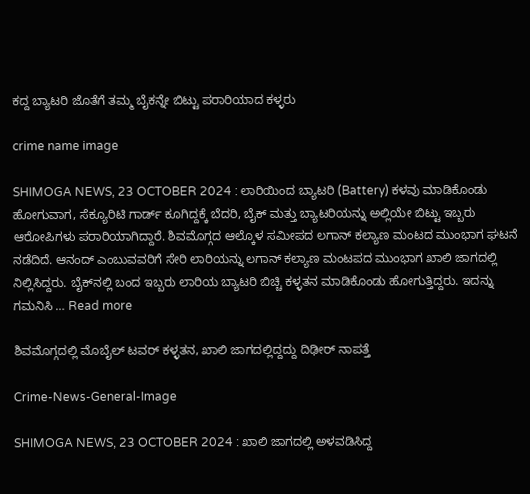ಕದ್ದ ಬ್ಯಾಟರಿ ಜೊತೆಗೆ ತಮ್ಮ ಬೈಕನ್ನೇ ಬಿಟ್ಟು ಪರಾರಿಯಾದ ಕಳ್ಳರು

crime name image

SHIMOGA NEWS, 23 OCTOBER 2024 : ಲಾರಿಯಿಂದ ಬ್ಯಾಟರಿ (Battery) ಕಳವು ಮಾಡಿಕೊಂಡು ಹೋಗುವಾಗ, ಸೆಕ್ಯೂರಿಟಿ ಗಾರ್ಡ್‌ ಕೂಗಿದ್ದಕ್ಕೆ ಬೆದರಿ, ಬೈಕ್‌ ಮತ್ತು ಬ್ಯಾಟರಿಯನ್ನು ಅಲ್ಲಿಯೇ ಬಿಟ್ಟು ಇಬ್ಬರು ಆರೋಪಿಗಳು ಪರಾರಿಯಾಗಿದ್ದಾರೆ. ಶಿವಮೊಗ್ಗದ ಆಲ್ಕೊಳ ಸಮೀಪದ ಲಗಾನ್‌ ಕಲ್ಯಾಣ ಮಂಟದ ಮುಂಭಾಗ ಘಟನೆ ನಡೆದಿದೆ. ಆನಂದ್‌ ಎಂಬುವವರಿಗೆ ಸೇರಿ ಲಾರಿಯನ್ನು ಲಗಾನ್‌ ಕಲ್ಯಾಣ ಮಂಟಪದ ಮುಂಭಾಗ ಖಾಲಿ ಜಾಗದಲ್ಲಿ ನಿಲ್ಲಿಸಿದ್ದರು. ಬೈಕ್‌ನಲ್ಲಿ ಬಂದ ಇಬ್ಬರು ಲಾರಿಯ ಬ್ಯಾಟರಿ ಬಿಚ್ಚಿ ಕಳ್ಳತನ ಮಾಡಿಕೊಂಡು ಹೋಗುತ್ತಿದ್ದರು. ಇದನ್ನು ಗಮನಿಸಿ … Read more

ಶಿವಮೊಗ್ಗದಲ್ಲಿ ಮೊಬೈಲ್‌ ಟವರ್‌ ಕಳ್ಳತನ, ಖಾಲಿ ಜಾಗದಲ್ಲಿದ್ದದ್ದು ದಿಢೀರ್‌ ನಾಪತ್ತೆ

Crime-News-General-Image

SHIMOGA NEWS, 23 OCTOBER 2024 : ಖಾಲಿ ಜಾಗದಲ್ಲಿ ಅಳವಡಿಸಿದ್ದ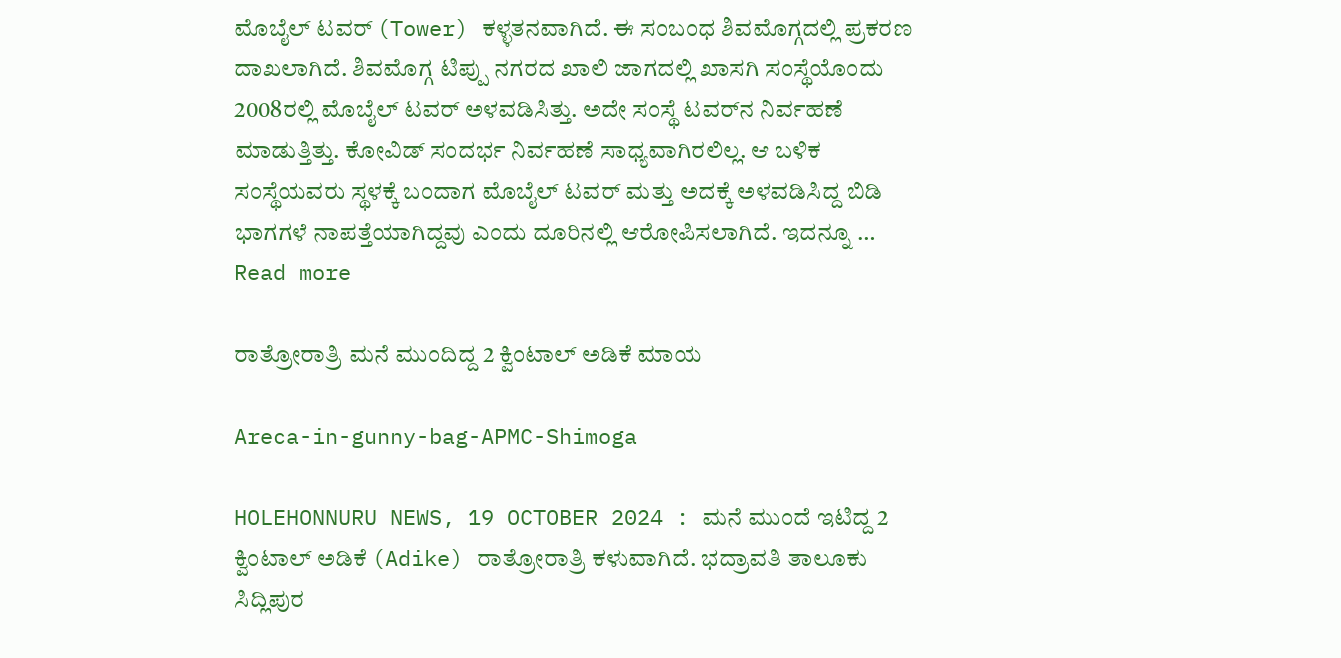ಮೊಬೈಲ್‌ ಟವರ್‌ (Tower) ಕಳ್ಳತನವಾಗಿದೆ. ಈ ಸಂಬಂಧ ಶಿವಮೊಗ್ಗದಲ್ಲಿ ಪ್ರಕರಣ ದಾಖಲಾಗಿದೆ. ಶಿವಮೊಗ್ಗ ಟಿಪ್ಪು ನಗರದ ಖಾಲಿ ಜಾಗದಲ್ಲಿ ಖಾಸಗಿ ಸಂಸ್ಥೆಯೊಂದು 2008ರಲ್ಲಿ ಮೊಬೈಲ್‌ ಟವರ್‌ ಅಳವಡಿಸಿತ್ತು. ಅದೇ ಸಂಸ್ಥೆ ಟವರ್‌ನ ನಿರ್ವಹಣೆ ಮಾಡುತ್ತಿತ್ತು. ಕೋವಿಡ್‌ ಸಂದರ್ಭ ನಿರ್ವಹಣೆ ಸಾಧ್ಯವಾಗಿರಲಿಲ್ಲ. ಆ ಬಳಿಕ ಸಂಸ್ಥೆಯವರು ಸ್ಥಳಕ್ಕೆ ಬಂದಾಗ ಮೊಬೈಲ್‌ ಟವರ್‌ ಮತ್ತು ಅದಕ್ಕೆ ಅಳವಡಿಸಿದ್ದ ಬಿಡಿ ಭಾಗಗಳೆ ನಾಪತ್ತೆಯಾಗಿದ್ದವು ಎಂದು ದೂರಿನಲ್ಲಿ ಆರೋಪಿಸಲಾಗಿದೆ. ಇದನ್ನೂ … Read more

ರಾತ್ರೋರಾತ್ರಿ ಮನೆ ಮುಂದಿದ್ದ 2 ಕ್ವಿಂಟಾಲ್‌ ಅಡಿಕೆ ಮಾಯ

Areca-in-gunny-bag-APMC-Shimoga

HOLEHONNURU NEWS, 19 OCTOBER 2024 : ಮನೆ ಮುಂದೆ ಇಟಿದ್ದ 2 ಕ್ವಿಂಟಾಲ್‌ ಅಡಿಕೆ (Adike) ರಾತ್ರೋರಾತ್ರಿ ಕಳುವಾಗಿದೆ. ಭದ್ರಾವತಿ ತಾಲೂಕು ಸಿದ್ಲಿಪುರ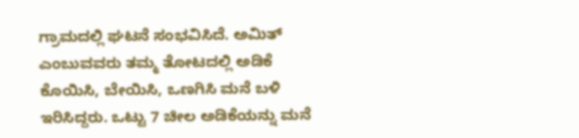ಗ್ರಾಮದಲ್ಲಿ ಘಟನೆ ಸಂಭವಿಸಿದೆ. ಅಮಿತ್‌ ಎಂಬುವವರು ತಮ್ಮ ತೋಟದಲ್ಲಿ ಅಡಿಕೆ ಕೊಯಿಸಿ, ಬೇಯಿಸಿ, ಒಣಗಿಸಿ ಮನೆ ಬಳಿ ಇರಿಸಿದ್ದರು. ಒಟ್ಟು 7 ಚೀಲ ಅಡಿಕೆಯನ್ನು ಮನೆ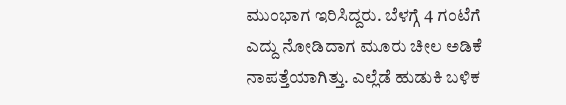ಮುಂಭಾಗ ಇರಿಸಿದ್ದರು. ಬೆಳಗ್ಗೆ 4 ಗಂಟೆಗೆ ಎದ್ದು ನೋಡಿದಾಗ ಮೂರು ಚೀಲ ಅಡಿಕೆ ನಾಪತ್ತೆಯಾಗಿತ್ತು. ಎಲ್ಲೆಡೆ ಹುಡುಕಿ ಬಳಿಕ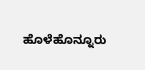ಹೊಳೆಹೊನ್ನೂರು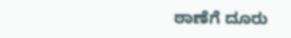ಠಾಣೆಗೆ ದೂರು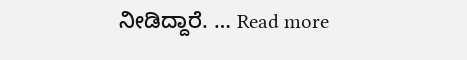ನೀಡಿದ್ದಾರೆ. … Read more